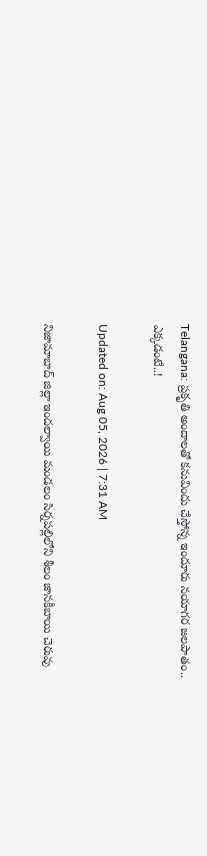Telangana: ప్రకృతి అందాలతో కనువిందు చేస్తోన్న ఇందూరు నయాగర జలపాతం.. ఎక్కడంటే..!

Updated on: Aug 05, 2026 | 7:31 AM

నిజామాబాద్ జిల్లా ఇందల్వాయి మండలం సిర్నపల్లిలోని శీలం జానకీబాయి చెరువు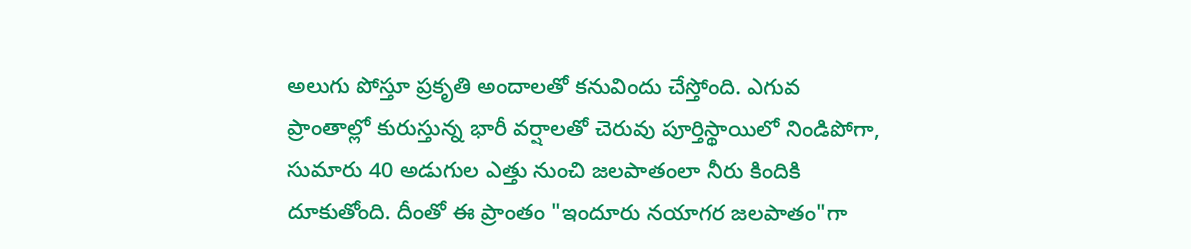అలుగు పోస్తూ ప్రకృతి అందాలతో కనువిందు చేస్తోంది. ఎగువ ప్రాంతాల్లో కురుస్తున్న భారీ వర్షాలతో చెరువు పూర్తిస్థాయిలో నిండిపోగా, సుమారు 40 అడుగుల ఎత్తు నుంచి జలపాతంలా నీరు కిందికి దూకుతోంది. దీంతో ఈ ప్రాంతం "ఇందూరు నయాగర జలపాతం"గా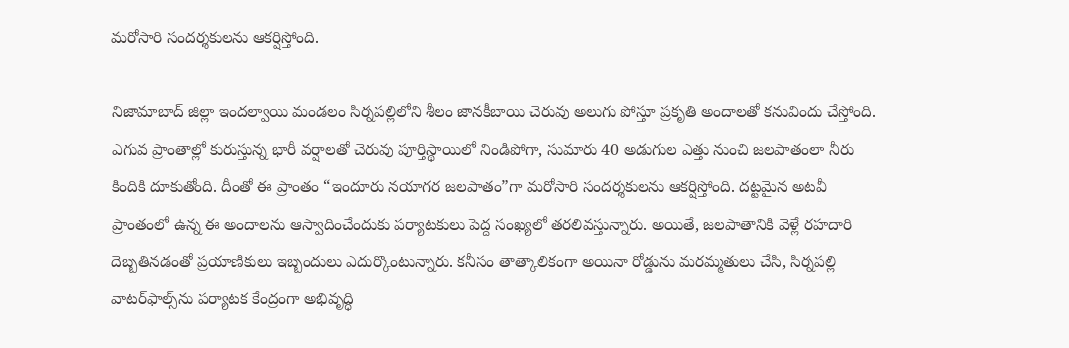మరోసారి సందర్శకులను ఆకర్షిస్తోంది.

నిజామాబాద్ జిల్లా ఇందల్వాయి మండలం సిర్నపల్లిలోని శీలం జానకీబాయి చెరువు అలుగు పోస్తూ ప్రకృతి అందాలతో కనువిందు చేస్తోంది. ఎగువ ప్రాంతాల్లో కురుస్తున్న భారీ వర్షాలతో చెరువు పూర్తిస్థాయిలో నిండిపోగా, సుమారు 40 అడుగుల ఎత్తు నుంచి జలపాతంలా నీరు కిందికి దూకుతోంది. దీంతో ఈ ప్రాంతం “ఇందూరు నయాగర జలపాతం”గా మరోసారి సందర్శకులను ఆకర్షిస్తోంది. దట్టమైన అటవీ ప్రాంతంలో ఉన్న ఈ అందాలను ఆస్వాదించేందుకు పర్యాటకులు పెద్ద సంఖ్యలో తరలివస్తున్నారు. అయితే, జలపాతానికి వెళ్లే రహదారి దెబ్బతినడంతో ప్రయాణికులు ఇబ్బందులు ఎదుర్కొంటున్నారు. కనీసం తాత్కాలికంగా అయినా రోడ్డును మరమ్మతులు చేసి, సిర్నపల్లి వాటర్‌ఫాల్స్‌ను పర్యాటక కేంద్రంగా అభివృద్ధి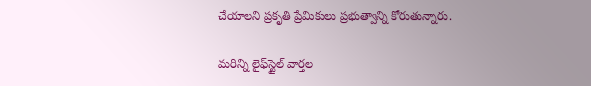చేయాలని ప్రకృతి ప్రేమికులు ప్రభుత్వాన్ని కోరుతున్నారు.

మరిన్ని లైఫ్‌స్టైల్ వార్తల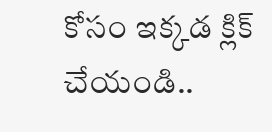కోసం ఇక్కడ క్లిక్ చేయండి..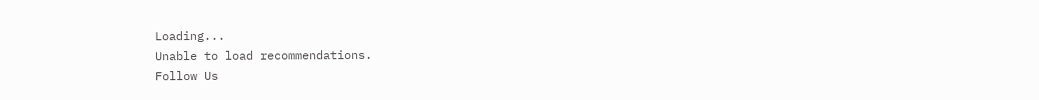Loading...
Unable to load recommendations.
Follow Us